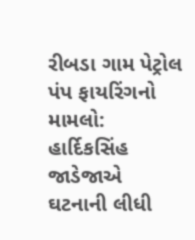રીબડા ગામ પેટ્રોલ પંપ ફાયરિંગનો મામલો: હાર્દિકસિંહ જાડેજાએ ઘટનાની લીધી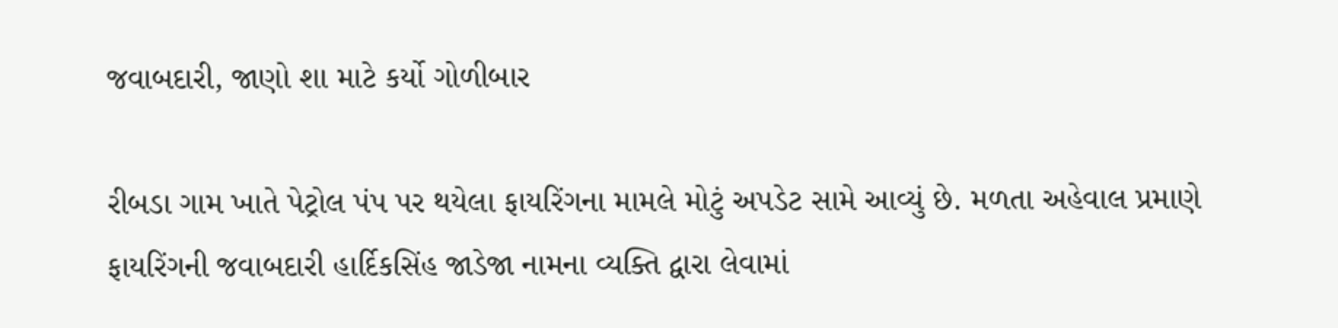જવાબદારી, જાણો શા માટે કર્યો ગોળીબાર

રીબડા ગામ ખાતે પેટ્રોલ પંપ પર થયેલા ફાયરિંગના મામલે મોટું અપડેટ સામે આવ્યું છે. મળતા અહેવાલ પ્રમાણે ફાયરિંગની જવાબદારી હાર્દિકસિંહ જાડેજા નામના વ્યક્તિ દ્વારા લેવામાં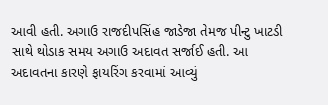આવી હતી. અગાઉ રાજદીપસિંહ જાડેજા તેમજ પીન્ટુ ખાટડી સાથે થોડાક સમય અગાઉ અદાવત સર્જાઈ હતી. આ અદાવતના કારણે ફાયરિંગ કરવામાં આવ્યું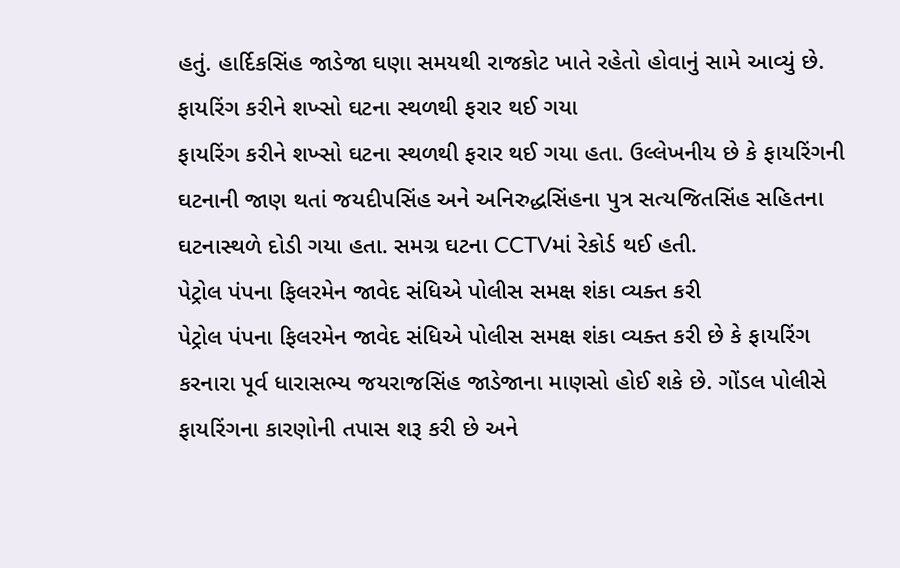હતું. હાર્દિકસિંહ જાડેજા ઘણા સમયથી રાજકોટ ખાતે રહેતો હોવાનું સામે આવ્યું છે.
ફાયરિંગ કરીને શખ્સો ઘટના સ્થળથી ફરાર થઈ ગયા
ફાયરિંગ કરીને શખ્સો ઘટના સ્થળથી ફરાર થઈ ગયા હતા. ઉલ્લેખનીય છે કે ફાયરિંગની ઘટનાની જાણ થતાં જયદીપસિંહ અને અનિરુદ્ધસિંહના પુત્ર સત્યજિતસિંહ સહિતના ઘટનાસ્થળે દોડી ગયા હતા. સમગ્ર ઘટના CCTVમાં રેકોર્ડ થઈ હતી.
પેટ્રોલ પંપના ફિલરમેન જાવેદ સંધિએ પોલીસ સમક્ષ શંકા વ્યક્ત કરી
પેટ્રોલ પંપના ફિલરમેન જાવેદ સંધિએ પોલીસ સમક્ષ શંકા વ્યક્ત કરી છે કે ફાયરિંગ કરનારા પૂર્વ ધારાસભ્ય જયરાજસિંહ જાડેજાના માણસો હોઈ શકે છે. ગોંડલ પોલીસે ફાયરિંગના કારણોની તપાસ શરૂ કરી છે અને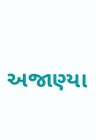અજાણ્યા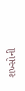શખ્સોની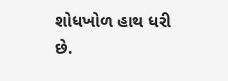શોધખોળ હાથ ધરી છે.